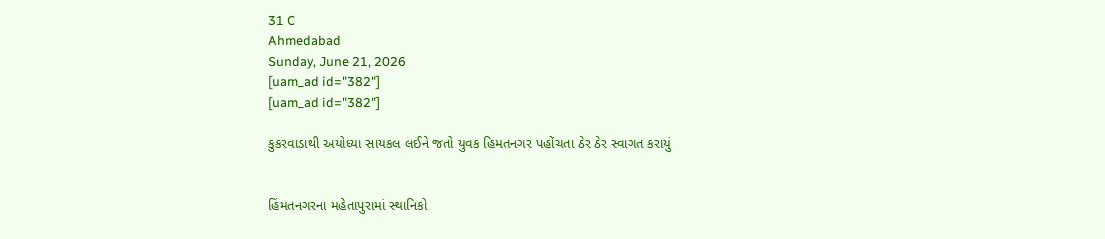31 C
Ahmedabad
Sunday, June 21, 2026
[uam_ad id="382"]
[uam_ad id="382"]

કુકરવાડાથી અયોધ્યા સાયકલ લઈને જતો યુવક હિમતનગર પહોંચતા ઠેર ઠેર સ્વાગત કરાયું


હિંમતનગરના મહેતાપુરામાં સ્થાનિકો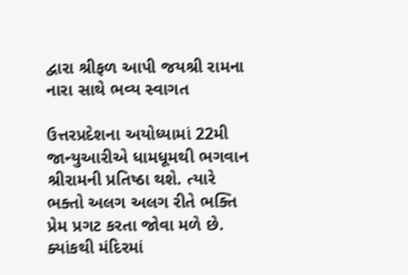દ્વારા શ્રીફળ આપી જયશ્રી રામના નારા સાથે ભવ્ય સ્વાગત

ઉત્તરપ્રદેશના અયોધ્યામાં 22મી જાન્યુઆરીએ ધામધૂમથી ભગવાન શ્રીરામની પ્રતિષ્ઠા થશે. ત્યારે ભક્તો અલગ અલગ રીતે ભક્તિ પ્રેમ પ્રગટ કરતા જોવા મળે છે. ક્યાંકથી મંદિરમાં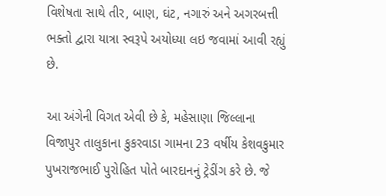વિશેષતા સાથે તીર, બાણ, ઘંટ, નગારું અને અગરબત્તી ભક્તો દ્વારા યાત્રા સ્વરૂપે અયોધ્યા લઇ જવામાં આવી રહ્યું છે.

આ અંગેની વિગત એવી છે કે, મહેસાણા જિલ્લાના વિજાપુર તાલુકાના કુકરવાડા ગામના 23 વર્ષીય કેશવકુમાર પુખરાજભાઈ પુરોહિત પોતે બારદાનનું ટ્રેડીંગ કરે છે. જે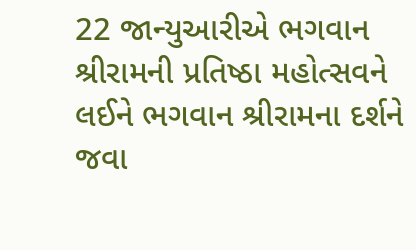22 જાન્યુઆરીએ ભગવાન શ્રીરામની પ્રતિષ્ઠા મહોત્સવને લઈને ભગવાન શ્રીરામના દર્શને જવા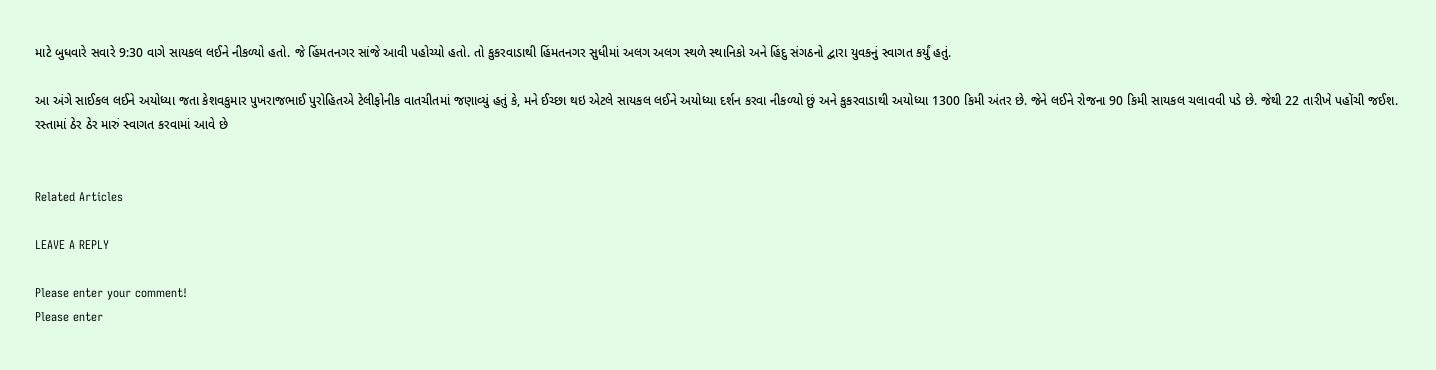માટે બુધવારે સવારે 9:30 વાગે સાયકલ લઈને નીકળ્યો હતો. જે હિંમતનગર સાંજે આવી પહોચ્યો હતો. તો કુકરવાડાથી હિંમતનગર સુધીમાં અલગ અલગ સ્થળે સ્થાનિકો અને હિંદુ સંગઠનો દ્વારા યુવકનું સ્વાગત કર્યું હતું.

આ અંગે સાઈકલ લઈને અયોધ્યા જતા કેશવકુમાર પુખરાજભાઈ પુરોહિતએ ટેલીફોનીક વાતચીતમાં જણાવ્યું હતું કે, મને ઈચ્છા થઇ એટલે સાયકલ લઈને અયોધ્યા દર્શન કરવા નીકળ્યો છું અને કુકરવાડાથી અયોધ્યા 1300 કિમી અંતર છે. જેને લઈને રોજના 90 કિમી સાયકલ ચલાવવી પડે છે. જેથી 22 તારીખે પહોંચી જઈશ. રસ્તામાં ઠેર ઠેર મારું સ્વાગત કરવામાં આવે છે


Related Articles

LEAVE A REPLY

Please enter your comment!
Please enter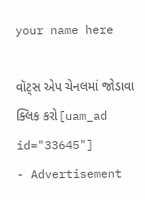your name here

વૉટ્સ એપ ચેનલમાં જોડાવા ક્લિક કરો[uam_ad id="33645"]
- Advertisement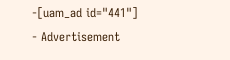-[uam_ad id="441"]
- Advertisement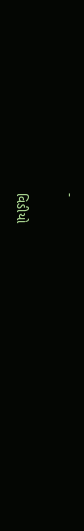-

વિડીયો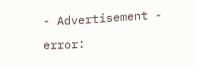- Advertisement -
error: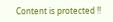Content is protected !!